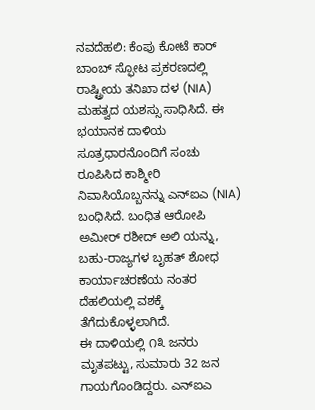ನವದೆಹಲಿ: ಕೆಂಪು ಕೋಟೆ ಕಾರ್ ಬಾಂಬ್ ಸ್ಫೋಟ ಪ್ರಕರಣದಲ್ಲಿ ರಾಷ್ಟ್ರೀಯ ತನಿಖಾ ದಳ (NIA) ಮಹತ್ವದ ಯಶಸ್ಸು ಸಾಧಿಸಿದೆ. ಈ ಭಯಾನಕ ದಾಳಿಯ ಸೂತ್ರಧಾರನೊಂದಿಗೆ ಸಂಚು ರೂಪಿಸಿದ ಕಾಶ್ಮೀರಿ ನಿವಾಸಿಯೊಬ್ಬನನ್ನು ಎನ್ಐಎ (NIA) ಬಂಧಿಸಿದೆ. ಬಂಧಿತ ಆರೋಪಿ ಅಮೀರ್ ರಶೀದ್ ಅಲಿ ಯನ್ನು, ಬಹು-ರಾಜ್ಯಗಳ ಬೃಹತ್ ಶೋಧ ಕಾರ್ಯಾಚರಣೆಯ ನಂತರ ದೆಹಲಿಯಲ್ಲಿ ವಶಕ್ಕೆ ತೆಗೆದುಕೊಳ್ಳಲಾಗಿದೆ.
ಈ ದಾಳಿಯಲ್ಲಿ ೧೩ ಜನರು ಮೃತಪಟ್ಟು, ಸುಮಾರು 32 ಜನ ಗಾಯಗೊಂಡಿದ್ದರು. ಎನ್ಐಎ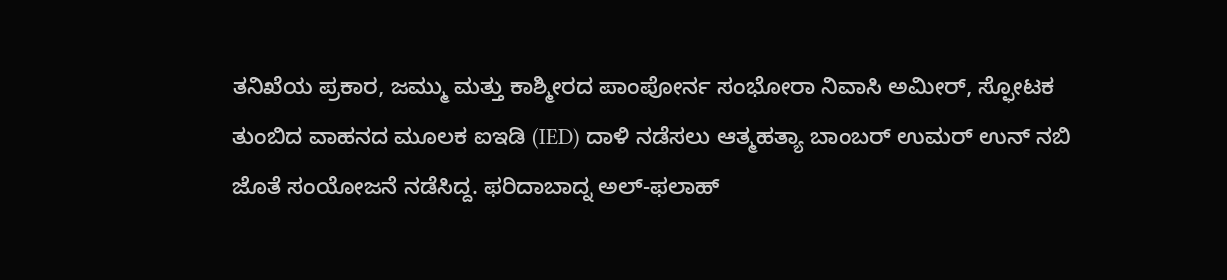ತನಿಖೆಯ ಪ್ರಕಾರ, ಜಮ್ಮು ಮತ್ತು ಕಾಶ್ಮೀರದ ಪಾಂಪೋರ್ನ ಸಂಭೋರಾ ನಿವಾಸಿ ಅಮೀರ್, ಸ್ಫೋಟಕ ತುಂಬಿದ ವಾಹನದ ಮೂಲಕ ಐಇಡಿ (IED) ದಾಳಿ ನಡೆಸಲು ಆತ್ಮಹತ್ಯಾ ಬಾಂಬರ್ ಉಮರ್ ಉನ್ ನಬಿ ಜೊತೆ ಸಂಯೋಜನೆ ನಡೆಸಿದ್ದ. ಫರಿದಾಬಾದ್ನ ಅಲ್-ಫಲಾಹ್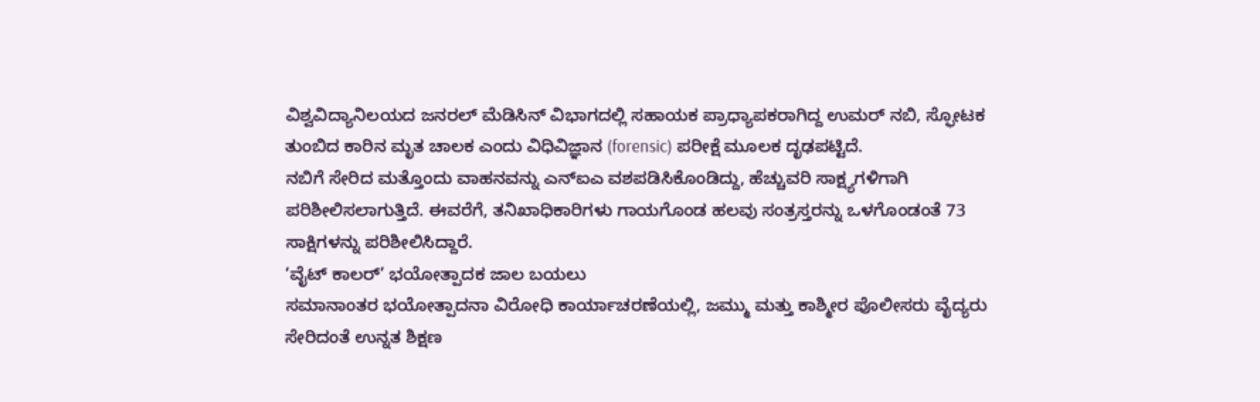ವಿಶ್ವವಿದ್ಯಾನಿಲಯದ ಜನರಲ್ ಮೆಡಿಸಿನ್ ವಿಭಾಗದಲ್ಲಿ ಸಹಾಯಕ ಪ್ರಾಧ್ಯಾಪಕರಾಗಿದ್ದ ಉಮರ್ ನಬಿ, ಸ್ಫೋಟಕ ತುಂಬಿದ ಕಾರಿನ ಮೃತ ಚಾಲಕ ಎಂದು ವಿಧಿವಿಜ್ಞಾನ (forensic) ಪರೀಕ್ಷೆ ಮೂಲಕ ದೃಢಪಟ್ಟಿದೆ.
ನಬಿಗೆ ಸೇರಿದ ಮತ್ತೊಂದು ವಾಹನವನ್ನು ಎನ್ಐಎ ವಶಪಡಿಸಿಕೊಂಡಿದ್ದು, ಹೆಚ್ಚುವರಿ ಸಾಕ್ಷ್ಯಗಳಿಗಾಗಿ ಪರಿಶೀಲಿಸಲಾಗುತ್ತಿದೆ. ಈವರೆಗೆ, ತನಿಖಾಧಿಕಾರಿಗಳು ಗಾಯಗೊಂಡ ಹಲವು ಸಂತ್ರಸ್ತರನ್ನು ಒಳಗೊಂಡಂತೆ 73 ಸಾಕ್ಷಿಗಳನ್ನು ಪರಿಶೀಲಿಸಿದ್ದಾರೆ.
‘ವೈಟ್ ಕಾಲರ್’ ಭಯೋತ್ಪಾದಕ ಜಾಲ ಬಯಲು
ಸಮಾನಾಂತರ ಭಯೋತ್ಪಾದನಾ ವಿರೋಧಿ ಕಾರ್ಯಾಚರಣೆಯಲ್ಲಿ, ಜಮ್ಮು ಮತ್ತು ಕಾಶ್ಮೀರ ಪೊಲೀಸರು ವೈದ್ಯರು ಸೇರಿದಂತೆ ಉನ್ನತ ಶಿಕ್ಷಣ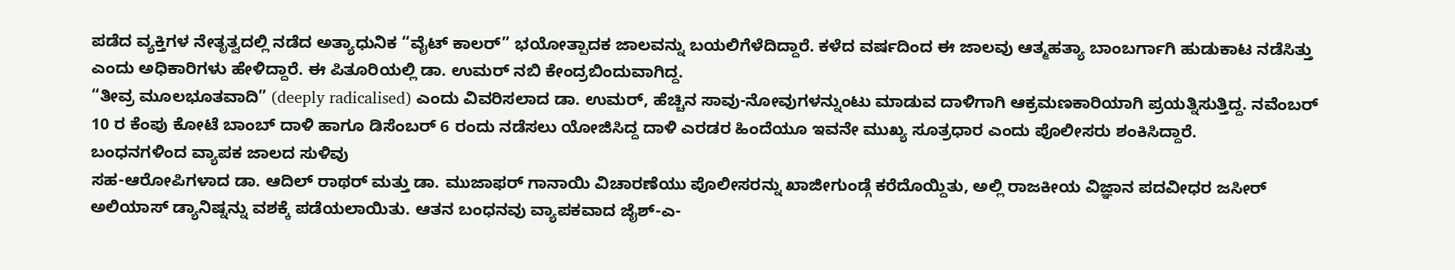ಪಡೆದ ವ್ಯಕ್ತಿಗಳ ನೇತೃತ್ವದಲ್ಲಿ ನಡೆದ ಅತ್ಯಾಧುನಿಕ “ವೈಟ್ ಕಾಲರ್” ಭಯೋತ್ಪಾದಕ ಜಾಲವನ್ನು ಬಯಲಿಗೆಳೆದಿದ್ದಾರೆ. ಕಳೆದ ವರ್ಷದಿಂದ ಈ ಜಾಲವು ಆತ್ಮಹತ್ಯಾ ಬಾಂಬರ್ಗಾಗಿ ಹುಡುಕಾಟ ನಡೆಸಿತ್ತು ಎಂದು ಅಧಿಕಾರಿಗಳು ಹೇಳಿದ್ದಾರೆ. ಈ ಪಿತೂರಿಯಲ್ಲಿ ಡಾ. ಉಮರ್ ನಬಿ ಕೇಂದ್ರಬಿಂದುವಾಗಿದ್ದ.
“ತೀವ್ರ ಮೂಲಭೂತವಾದಿ” (deeply radicalised) ಎಂದು ವಿವರಿಸಲಾದ ಡಾ. ಉಮರ್, ಹೆಚ್ಚಿನ ಸಾವು-ನೋವುಗಳನ್ನುಂಟು ಮಾಡುವ ದಾಳಿಗಾಗಿ ಆಕ್ರಮಣಕಾರಿಯಾಗಿ ಪ್ರಯತ್ನಿಸುತ್ತಿದ್ದ. ನವೆಂಬರ್ 10 ರ ಕೆಂಪು ಕೋಟೆ ಬಾಂಬ್ ದಾಳಿ ಹಾಗೂ ಡಿಸೆಂಬರ್ 6 ರಂದು ನಡೆಸಲು ಯೋಜಿಸಿದ್ದ ದಾಳಿ ಎರಡರ ಹಿಂದೆಯೂ ಇವನೇ ಮುಖ್ಯ ಸೂತ್ರಧಾರ ಎಂದು ಪೊಲೀಸರು ಶಂಕಿಸಿದ್ದಾರೆ.
ಬಂಧನಗಳಿಂದ ವ್ಯಾಪಕ ಜಾಲದ ಸುಳಿವು
ಸಹ-ಆರೋಪಿಗಳಾದ ಡಾ. ಆದಿಲ್ ರಾಥರ್ ಮತ್ತು ಡಾ. ಮುಜಾಫರ್ ಗಾನಾಯಿ ವಿಚಾರಣೆಯು ಪೊಲೀಸರನ್ನು ಖಾಜೀಗುಂಡ್ಗೆ ಕರೆದೊಯ್ದಿತು, ಅಲ್ಲಿ ರಾಜಕೀಯ ವಿಜ್ಞಾನ ಪದವೀಧರ ಜಸೀರ್ ಅಲಿಯಾಸ್ ಡ್ಯಾನಿಷ್ನನ್ನು ವಶಕ್ಕೆ ಪಡೆಯಲಾಯಿತು. ಆತನ ಬಂಧನವು ವ್ಯಾಪಕವಾದ ಜೈಶ್-ಎ-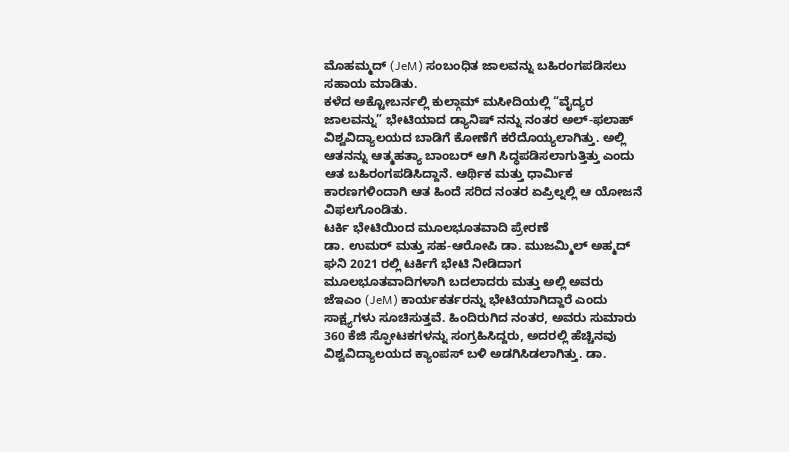ಮೊಹಮ್ಮದ್ (JeM) ಸಂಬಂಧಿತ ಜಾಲವನ್ನು ಬಹಿರಂಗಪಡಿಸಲು ಸಹಾಯ ಮಾಡಿತು.
ಕಳೆದ ಅಕ್ಟೋಬರ್ನಲ್ಲಿ ಕುಲ್ಗಾಮ್ ಮಸೀದಿಯಲ್ಲಿ “ವೈದ್ಯರ ಜಾಲವನ್ನು” ಭೇಟಿಯಾದ ಡ್ಯಾನಿಷ್ ನನ್ನು ನಂತರ ಅಲ್-ಫಲಾಹ್ ವಿಶ್ವವಿದ್ಯಾಲಯದ ಬಾಡಿಗೆ ಕೋಣೆಗೆ ಕರೆದೊಯ್ಯಲಾಗಿತ್ತು. ಅಲ್ಲಿ ಆತನನ್ನು ಆತ್ಮಹತ್ಯಾ ಬಾಂಬರ್ ಆಗಿ ಸಿದ್ಧಪಡಿಸಲಾಗುತ್ತಿತ್ತು ಎಂದು ಆತ ಬಹಿರಂಗಪಡಿಸಿದ್ದಾನೆ. ಆರ್ಥಿಕ ಮತ್ತು ಧಾರ್ಮಿಕ ಕಾರಣಗಳಿಂದಾಗಿ ಆತ ಹಿಂದೆ ಸರಿದ ನಂತರ ಏಪ್ರಿಲ್ನಲ್ಲಿ ಆ ಯೋಜನೆ ವಿಫಲಗೊಂಡಿತು.
ಟರ್ಕಿ ಭೇಟಿಯಿಂದ ಮೂಲಭೂತವಾದಿ ಪ್ರೇರಣೆ
ಡಾ. ಉಮರ್ ಮತ್ತು ಸಹ-ಆರೋಪಿ ಡಾ. ಮುಜಮ್ಮಿಲ್ ಅಹ್ಮದ್ ಘನಿ 2021 ರಲ್ಲಿ ಟರ್ಕಿಗೆ ಭೇಟಿ ನೀಡಿದಾಗ ಮೂಲಭೂತವಾದಿಗಳಾಗಿ ಬದಲಾದರು ಮತ್ತು ಅಲ್ಲಿ ಅವರು ಜೆಇಎಂ (JeM) ಕಾರ್ಯಕರ್ತರನ್ನು ಭೇಟಿಯಾಗಿದ್ದಾರೆ ಎಂದು ಸಾಕ್ಷ್ಯಗಳು ಸೂಚಿಸುತ್ತವೆ. ಹಿಂದಿರುಗಿದ ನಂತರ, ಅವರು ಸುಮಾರು 360 ಕೆಜಿ ಸ್ಫೋಟಕಗಳನ್ನು ಸಂಗ್ರಹಿಸಿದ್ದರು, ಅದರಲ್ಲಿ ಹೆಚ್ಚಿನವು ವಿಶ್ವವಿದ್ಯಾಲಯದ ಕ್ಯಾಂಪಸ್ ಬಳಿ ಅಡಗಿಸಿಡಲಾಗಿತ್ತು. ಡಾ.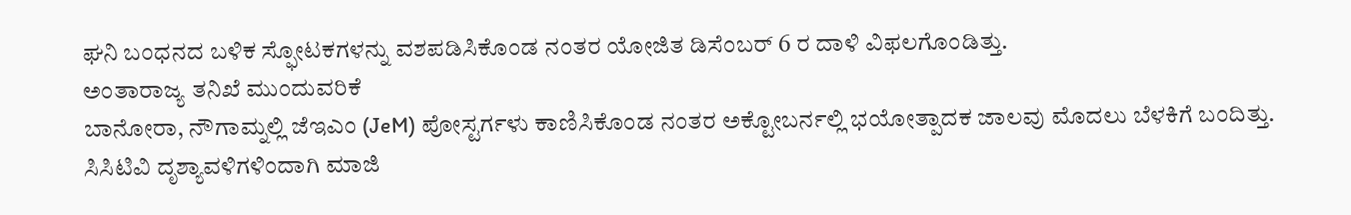ಘನಿ ಬಂಧನದ ಬಳಿಕ ಸ್ಫೋಟಕಗಳನ್ನು ವಶಪಡಿಸಿಕೊಂಡ ನಂತರ ಯೋಜಿತ ಡಿಸೆಂಬರ್ 6 ರ ದಾಳಿ ವಿಫಲಗೊಂಡಿತ್ತು.
ಅಂತಾರಾಜ್ಯ ತನಿಖೆ ಮುಂದುವರಿಕೆ
ಬಾನೋರಾ, ನೌಗಾಮ್ನಲ್ಲಿ ಜೆಇಎಂ (JeM) ಪೋಸ್ಟರ್ಗಳು ಕಾಣಿಸಿಕೊಂಡ ನಂತರ ಅಕ್ಟೋಬರ್ನಲ್ಲಿ ಭಯೋತ್ಪಾದಕ ಜಾಲವು ಮೊದಲು ಬೆಳಕಿಗೆ ಬಂದಿತ್ತು. ಸಿಸಿಟಿವಿ ದೃಶ್ಯಾವಳಿಗಳಿಂದಾಗಿ ಮಾಜಿ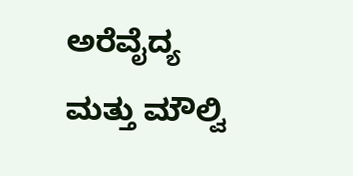ಅರೆವೈದ್ಯ ಮತ್ತು ಮೌಲ್ವಿ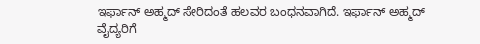ಇರ್ಫಾನ್ ಅಹ್ಮದ್ ಸೇರಿದಂತೆ ಹಲವರ ಬಂಧನವಾಗಿದೆ. ಇರ್ಫಾನ್ ಅಹ್ಮದ್ ವೈದ್ಯರಿಗೆ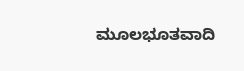ಮೂಲಭೂತವಾದಿ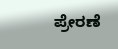ಪ್ರೇರಣೆ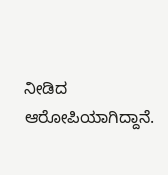ನೀಡಿದ ಆರೋಪಿಯಾಗಿದ್ದಾನೆ.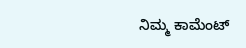ನಿಮ್ಮ ಕಾಮೆಂಟ್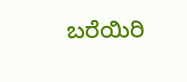ಬರೆಯಿರಿ